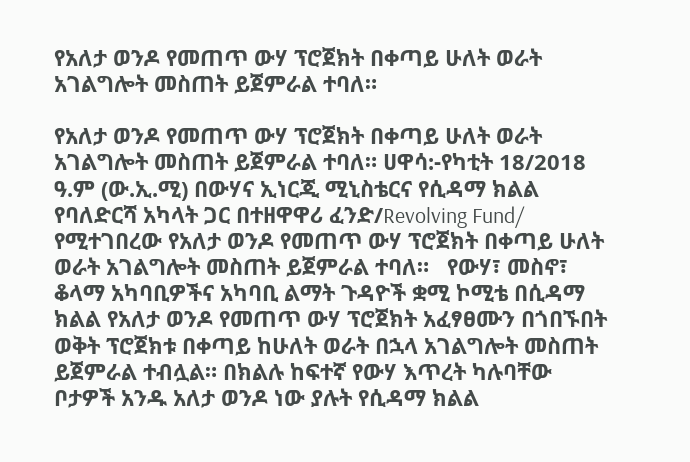የአለታ ወንዶ የመጠጥ ውሃ ፕሮጀክት በቀጣይ ሁለት ወራት አገልግሎት መስጠት ይጀምራል ተባለ።

የአለታ ወንዶ የመጠጥ ውሃ ፕሮጀክት በቀጣይ ሁለት ወራት አገልግሎት መስጠት ይጀምራል ተባለ። ሀዋሳ:-የካቲት 18/2018 ዓ.ም (ው.ኢ.ሚ) በውሃና ኢነርጂ ሚኒስቴርና የሲዳማ ክልል የባለድርሻ አካላት ጋር በተዘዋዋሪ ፈንድ/Revolving Fund/ የሚተገበረው የአለታ ወንዶ የመጠጥ ውሃ ፕሮጀክት በቀጣይ ሁለት ወራት አገልግሎት መስጠት ይጀምራል ተባለ።   የውሃ፣ መስኖ፣ ቆላማ አካባቢዎችና አካባቢ ልማት ጉዳዮች ቋሚ ኮሚቴ በሲዳማ ክልል የአለታ ወንዶ የመጠጥ ውሃ ፕሮጀክት አፈፃፀሙን በጎበኙበት ወቅት ፕሮጀክቱ በቀጣይ ከሁለት ወራት በኋላ አገልግሎት መስጠት ይጀምራል ተብሏል። በክልሉ ከፍተኛ የውሃ እጥረት ካሉባቸው ቦታዎች አንዱ አለታ ወንዶ ነው ያሉት የሲዳማ ክልል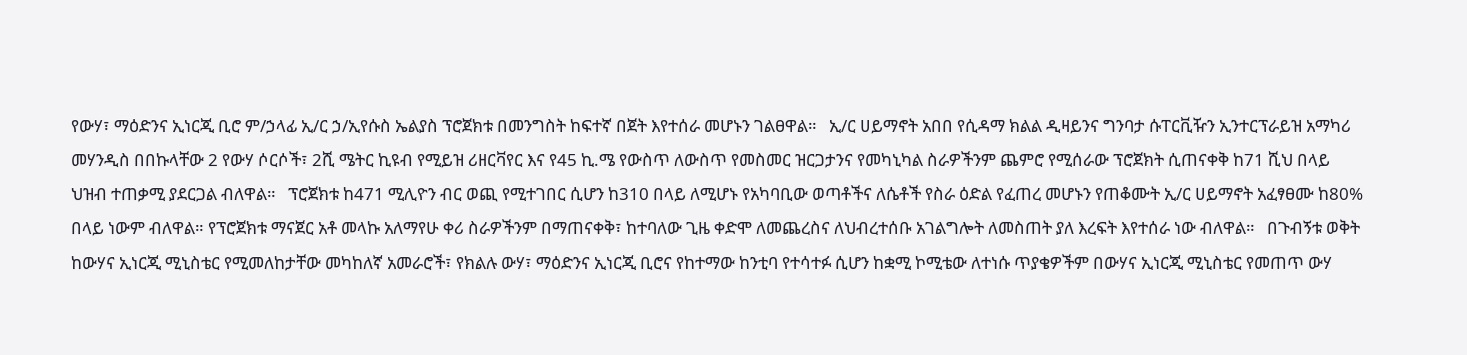የውሃ፣ ማዕድንና ኢነርጂ ቢሮ ም/ኃላፊ ኢ/ር ኃ/ኢየሱስ ኤልያስ ፕሮጀክቱ በመንግስት ከፍተኛ በጀት እየተሰራ መሆኑን ገልፀዋል።   ኢ/ር ሀይማኖት አበበ የሲዳማ ክልል ዲዛይንና ግንባታ ሱፐርቪዥን ኢንተርፕራይዝ አማካሪ መሃንዲስ በበኩላቸው 2 የውሃ ሶርሶች፣ 2ሺ ሜትር ኪዩብ የሚይዝ ሪዘርቫየር እና የ45 ኪ.ሜ የውስጥ ለውስጥ የመስመር ዝርጋታንና የመካኒካል ስራዎችንም ጨምሮ የሚሰራው ፕሮጀክት ሲጠናቀቅ ከ71 ሺህ በላይ ህዝብ ተጠቃሚ ያደርጋል ብለዋል።   ፕሮጀክቱ ከ471 ሚሊዮን ብር ወጪ የሚተገበር ሲሆን ከ310 በላይ ለሚሆኑ የአካባቢው ወጣቶችና ለሴቶች የስራ ዕድል የፈጠረ መሆኑን የጠቆሙት ኢ/ር ሀይማኖት አፈፃፀሙ ከ80% በላይ ነውም ብለዋል። የፕሮጀክቱ ማናጀር አቶ መላኩ አለማየሁ ቀሪ ስራዎችንም በማጠናቀቅ፣ ከተባለው ጊዜ ቀድሞ ለመጨረስና ለህብረተሰቡ አገልግሎት ለመስጠት ያለ እረፍት እየተሰራ ነው ብለዋል።   በጉብኝቱ ወቅት ከውሃና ኢነርጂ ሚኒስቴር የሚመለከታቸው መካከለኛ አመራሮች፣ የክልሉ ውሃ፣ ማዕድንና ኢነርጂ ቢሮና የከተማው ከንቲባ የተሳተፉ ሲሆን ከቋሚ ኮሚቴው ለተነሱ ጥያቄዎችም በውሃና ኢነርጂ ሚኒስቴር የመጠጥ ውሃ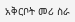አቅርቦት መሪ ስራ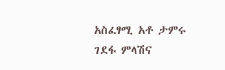አስፈፃሚ አቶ ታምሩ ገደፋ ምላሽና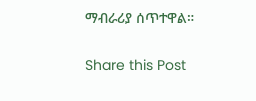ማብራሪያ ሰጥተዋል።

Share this Post